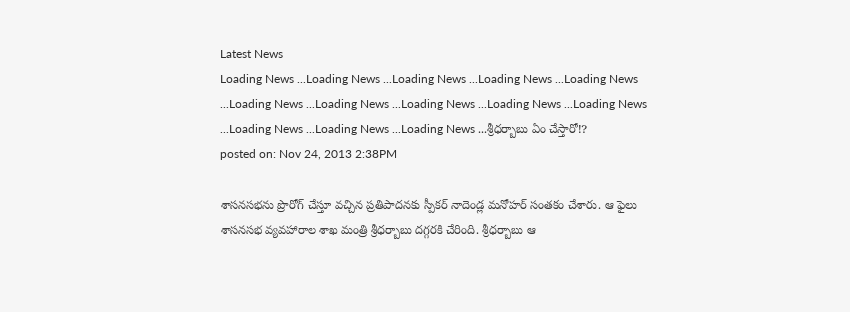Latest News
Loading News ...Loading News ...Loading News ...Loading News ...Loading News ...Loading News ...Loading News ...Loading News ...Loading News ...Loading News ...Loading News ...Loading News ...Loading News ...శ్రీధర్బాబు ఏం చేస్తారో!?
posted on: Nov 24, 2013 2:38PM

శాసనసభను ప్రొరోగ్ చేస్తూ వచ్చిన ప్రతిపాదనకు స్పీకర్ నాదెండ్ల మనోహర్ సంతకం చేశారు. ఆ ఫైలు శాసనసభ వ్యవహారాల శాఖ మంత్రి శ్రీధర్బాబు దగ్గరకి చేరింది. శ్రీధర్బాబు ఆ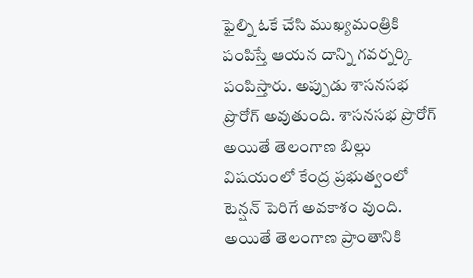ఫైల్ని ఓకే చేసి ముఖ్యమంత్రికి పంపిస్తే ఆయన దాన్ని గవర్నర్కి పంపిస్తారు. అప్పుడు శాసనసభ ప్రొరోగ్ అవుతుంది. శాసనసభ ప్రొరోగ్ అయితే తెలంగాణ బిల్లు విషయంలో కేంద్ర ప్రభుత్వంలో టెన్షన్ పెరిగే అవకాశం వుంది. అయితే తెలంగాణ ప్రాంతానికి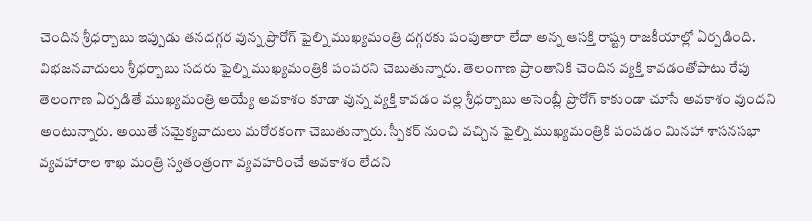చెందిన శ్రీధర్బాబు ఇప్పుడు తనదగ్గర వున్న ప్రొరోగ్ ఫైల్ని ముఖ్యమంత్రి దగ్గరకు పంపుతారా లేదా అన్న ఆసక్తి రాష్ట్ర రాజకీయాల్లో ఏర్పడింది.
విభజనవాదులు శ్రీధర్బాబు సదరు ఫైల్ని ముఖ్యమంత్రికి పంపరని చెబుతున్నారు. తెలంగాణ ప్రాంతానికి చెందిన వ్యక్తి కావడంతోపాటు రేపు తెలంగాణ ఏర్పడితే ముఖ్యమంత్రి అయ్యే అవకాశం కూడా వున్న వ్యక్తి కావడం వల్ల శ్రీధర్బాబు అసెంబ్లీ ప్రొరోగ్ కాకుండా చూసే అవకాశం వుందని అంటున్నారు. అయితే సమైక్యవాదులు మరోరకంగా చెబుతున్నారు. స్పీకర్ నుంచి వచ్చిన ఫైల్ని ముఖ్యమంత్రికి పంపడం మినహా శాసనసభా వ్యవహారాల శాఖ మంత్రి స్వతంత్రంగా వ్యవహరించే అవకాశం లేదని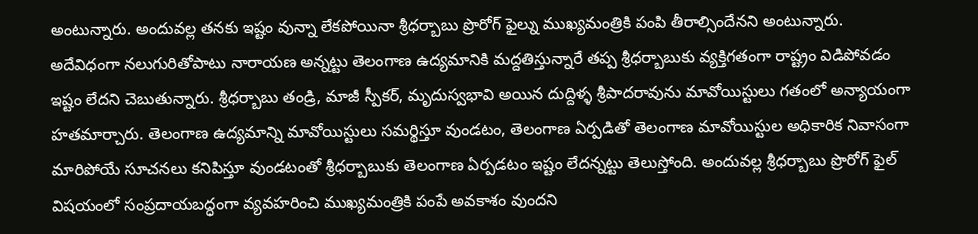అంటున్నారు. అందువల్ల తనకు ఇష్టం వున్నా లేకపోయినా శ్రీధర్బాబు ప్రొరోగ్ ఫైల్ను ముఖ్యమంత్రికి పంపి తీరాల్సిందేనని అంటున్నారు.
అదేవిధంగా నలుగురితోపాటు నారాయణ అన్నట్టు తెలంగాణ ఉద్యమానికి మద్దతిస్తున్నారే తప్ప శ్రీధర్బాబుకు వ్యక్తిగతంగా రాష్ట్రం విడిపోవడం ఇష్టం లేదని చెబుతున్నారు. శ్రీధర్బాబు తండ్రి, మాజీ స్పీకర్, మృదుస్వభావి అయిన దుద్దిళ్ళ శ్రీపాదరావును మావోయిస్టులు గతంలో అన్యాయంగా హతమార్చారు. తెలంగాణ ఉద్యమాన్ని మావోయిస్టులు సమర్థిస్తూ వుండటం, తెలంగాణ ఏర్పడితో తెలంగాణ మావోయిస్టుల అధికారిక నివాసంగా మారిపోయే సూచనలు కనిపిస్తూ వుండటంతో శ్రీధర్బాబుకు తెలంగాణ ఏర్పడటం ఇష్టం లేదన్నట్టు తెలుస్తోంది. అందువల్ల శ్రీధర్బాబు ప్రొరోగ్ ఫైల్ విషయంలో సంప్రదాయబద్ధంగా వ్యవహరించి ముఖ్యమంత్రికి పంపే అవకాశం వుందని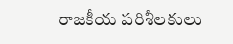రాజకీయ పరిశీలకులు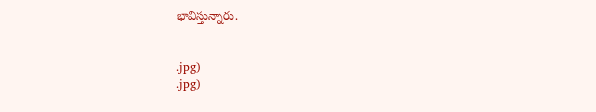భావిస్తున్నారు.


.jpg)
.jpg)